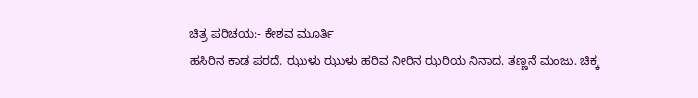ಚಿತ್ರ ಪರಿಚಯ:- ಕೇಶವ ಮೂರ್ತಿ
ಹಸಿರಿನ ಕಾಡ ಪರದೆ. ಝುಳು ಝುಳು ಹರಿವ ನೀರಿನ ಝರಿಯ ನಿನಾದ. ತಣ್ಣನೆ ಮಂಜು. ಚಿಕ್ಕ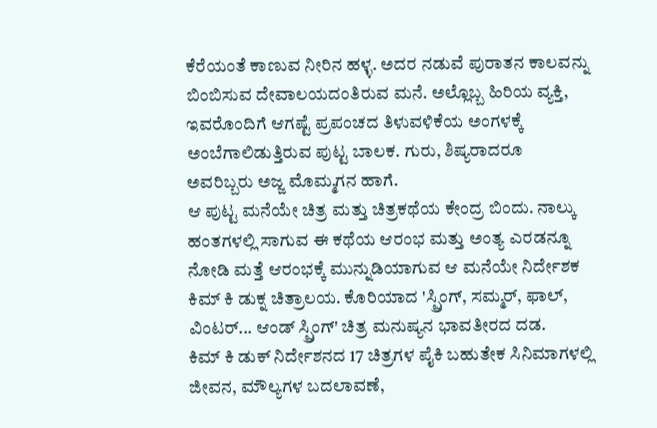ಕೆರೆಯಂತೆ ಕಾಣುವ ನೀರಿನ ಹಳ್ಳ. ಅದರ ನಡುವೆ ಪುರಾತನ ಕಾಲವನ್ನು ಬಿಂಬಿಸುವ ದೇವಾಲಯದಂತಿರುವ ಮನೆ. ಅಲ್ಲೊಬ್ಬ ಹಿರಿಯ ವ್ಯಕ್ತಿ, ಇವರೊಂದಿಗೆ ಆಗಷ್ಟೆ ಪ್ರಪಂಚದ ತಿಳುವಳಿಕೆಯ ಅಂಗಳಕ್ಕೆ ಅಂಬೆಗಾಲಿಡುತ್ತಿರುವ ಪುಟ್ಟ ಬಾಲಕ. ಗುರು, ಶಿಷ್ಯರಾದರೂ ಅವರಿಬ್ಬರು ಅಜ್ಜ ಮೊಮ್ಮಗನ ಹಾಗೆ.
ಆ ಪುಟ್ಟ ಮನೆಯೇ ಚಿತ್ರ ಮತ್ತು ಚಿತ್ರಕಥೆಯ ಕೇಂದ್ರ ಬಿಂದು. ನಾಲ್ಕು ಹಂತಗಳಲ್ಲಿ ಸಾಗುವ ಈ ಕಥೆಯ ಆರಂಭ ಮತ್ತು ಅಂತ್ಯ ಎರಡನ್ನೂ ನೋಡಿ ಮತ್ತೆ ಆರಂಭಕ್ಕೆ ಮುನ್ನುಡಿಯಾಗುವ ಆ ಮನೆಯೇ ನಿರ್ದೇಶಕ ಕಿಮ್ ಕಿ ಡುಕ್ನ ಚಿತ್ರಾಲಯ. ಕೊರಿಯಾದ 'ಸ್ಪ್ರಿಂಗ್, ಸಮ್ಮರ್, ಫಾಲ್, ವಿಂಟರ್... ಆಂಡ್ ಸ್ಪ್ರಿಂಗ್' ಚಿತ್ರ ಮನುಷ್ಯನ ಭಾವತೀರದ ದಡ.
ಕಿಮ್ ಕಿ ಡುಕ್ ನಿರ್ದೇಶನದ 17 ಚಿತ್ರಗಳ ಪೈಕಿ ಬಹುತೇಕ ಸಿನಿಮಾಗಳಲ್ಲಿ ಜೀವನ, ಮೌಲ್ಯಗಳ ಬದಲಾವಣೆ,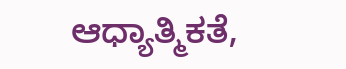ಆಧ್ಯಾತ್ಮಿಕತೆ,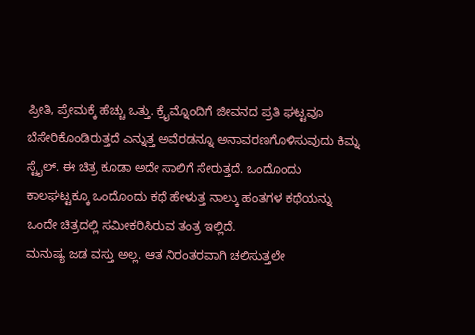ಪ್ರೀತಿ, ಪ್ರೇಮಕ್ಕೆ ಹೆಚ್ಚು ಒತ್ತು. ಕ್ರೈಮ್ನೊಂದಿಗೆ ಜೀವನದ ಪ್ರತಿ ಘಟ್ಟವೂ ಬೆಸೇರಿಕೊಂಡಿರುತ್ತದೆ ಎನ್ನುತ್ತ ಅವೆರಡನ್ನೂ ಅನಾವರಣಗೊಳಿಸುವುದು ಕಿಮ್ನ ಸ್ಟೈಲ್. ಈ ಚಿತ್ರ ಕೂಡಾ ಅದೇ ಸಾಲಿಗೆ ಸೇರುತ್ತದೆ. ಒಂದೊಂದು ಕಾಲಘಟ್ಟಕ್ಕೂ ಒಂದೊಂದು ಕಥೆ ಹೇಳುತ್ತ ನಾಲ್ಕು ಹಂತಗಳ ಕಥೆಯನ್ನು ಒಂದೇ ಚಿತ್ರದಲ್ಲಿ ಸಮೀಕರಿಸಿರುವ ತಂತ್ರ ಇಲ್ಲಿದೆ.
ಮನುಷ್ಯ ಜಡ ವಸ್ತು ಅಲ್ಲ. ಆತ ನಿರಂತರವಾಗಿ ಚಲಿಸುತ್ತಲೇ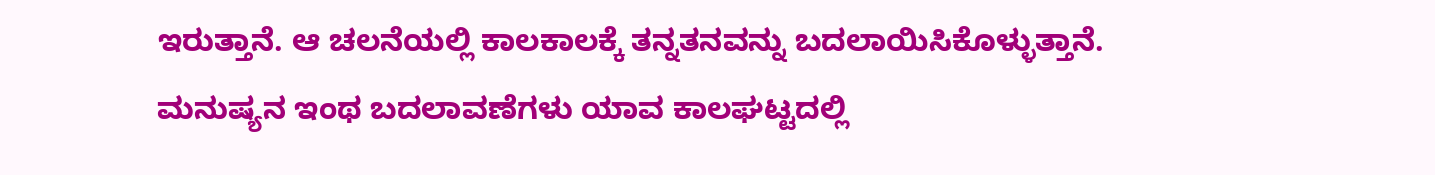ಇರುತ್ತಾನೆ. ಆ ಚಲನೆಯಲ್ಲಿ ಕಾಲಕಾಲಕ್ಕೆ ತನ್ನತನವನ್ನು ಬದಲಾಯಿಸಿಕೊಳ್ಳುತ್ತಾನೆ. ಮನುಷ್ಯನ ಇಂಥ ಬದಲಾವಣೆಗಳು ಯಾವ ಕಾಲಘಟ್ಟದಲ್ಲಿ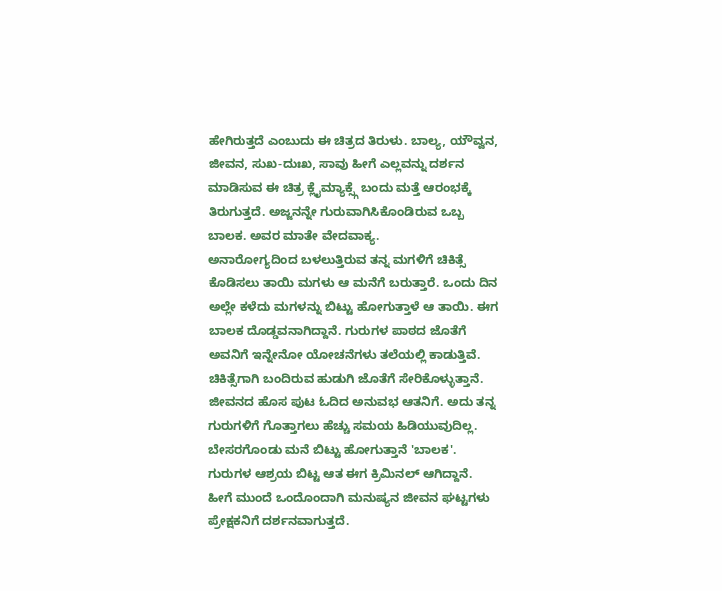ಹೇಗಿರುತ್ತದೆ ಎಂಬುದು ಈ ಚಿತ್ರದ ತಿರುಳು. ಬಾಲ್ಯ, ಯೌವ್ವನ, ಜೀವನ, ಸುಖ-ದುಃಖ, ಸಾವು ಹೀಗೆ ಎಲ್ಲವನ್ನು ದರ್ಶನ ಮಾಡಿಸುವ ಈ ಚಿತ್ರ ಕ್ಲೈಮ್ಯಾಕ್ಸ್ಗೆ ಬಂದು ಮತ್ತೆ ಆರಂಭಕ್ಕೆ ತಿರುಗುತ್ತದೆ. ಅಜ್ಜನನ್ನೇ ಗುರುವಾಗಿಸಿಕೊಂಡಿರುವ ಒಬ್ಬ ಬಾಲಕ. ಅವರ ಮಾತೇ ವೇದವಾಕ್ಯ.
ಅನಾರೋಗ್ಯದಿಂದ ಬಳಲುತ್ತಿರುವ ತನ್ನ ಮಗಳಿಗೆ ಚಿಕಿತ್ಸೆ ಕೊಡಿಸಲು ತಾಯಿ ಮಗಳು ಆ ಮನೆಗೆ ಬರುತ್ತಾರೆ. ಒಂದು ದಿನ ಅಲ್ಲೇ ಕಳೆದು ಮಗಳನ್ನು ಬಿಟ್ಟು ಹೋಗುತ್ತಾಳೆ ಆ ತಾಯಿ. ಈಗ ಬಾಲಕ ದೊಡ್ಡವನಾಗಿದ್ದಾನೆ. ಗುರುಗಳ ಪಾಠದ ಜೊತೆಗೆ ಅವನಿಗೆ ಇನ್ನೇನೋ ಯೋಚನೆಗಳು ತಲೆಯಲ್ಲಿ ಕಾಡುತ್ತಿವೆ. ಚಿಕಿತ್ಸೆಗಾಗಿ ಬಂದಿರುವ ಹುಡುಗಿ ಜೊತೆಗೆ ಸೇರಿಕೊಳ್ಳುತ್ತಾನೆ. ಜೀವನದ ಹೊಸ ಪುಟ ಓದಿದ ಅನುವಭ ಆತನಿಗೆ. ಅದು ತನ್ನ ಗುರುಗಳಿಗೆ ಗೊತ್ತಾಗಲು ಹೆಚ್ಚು ಸಮಯ ಹಿಡಿಯುವುದಿಲ್ಲ. ಬೇಸರಗೊಂಡು ಮನೆ ಬಿಟ್ಟು ಹೋಗುತ್ತಾನೆ 'ಬಾಲಕ'. ಗುರುಗಳ ಆಶ್ರಯ ಬಿಟ್ಟ ಆತ ಈಗ ಕ್ರಿಮಿನಲ್ ಆಗಿದ್ದಾನೆ. ಹೀಗೆ ಮುಂದೆ ಒಂದೊಂದಾಗಿ ಮನುಷ್ಯನ ಜೀವನ ಘಟ್ಟಗಳು ಪ್ರೇಕ್ಷಕನಿಗೆ ದರ್ಶನವಾಗುತ್ತದೆ.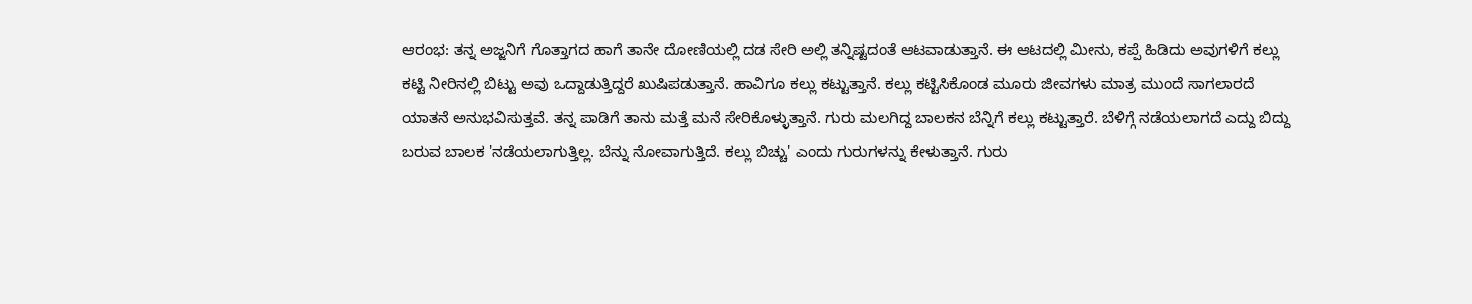ಆರಂಭ: ತನ್ನ ಅಜ್ಜನಿಗೆ ಗೊತ್ತಾಗದ ಹಾಗೆ ತಾನೇ ದೋಣಿಯಲ್ಲಿ ದಡ ಸೇರಿ ಅಲ್ಲಿ ತನ್ನಿಷ್ಟದಂತೆ ಆಟವಾಡುತ್ತಾನೆ. ಈ ಆಟದಲ್ಲಿ ಮೀನು, ಕಪ್ಪೆ ಹಿಡಿದು ಅವುಗಳಿಗೆ ಕಲ್ಲು ಕಟ್ಟಿ ನೀರಿನಲ್ಲಿ ಬಿಟ್ಟು ಅವು ಒದ್ದಾಡುತ್ತಿದ್ದರೆ ಖುಷಿಪಡುತ್ತಾನೆ. ಹಾವಿಗೂ ಕಲ್ಲು ಕಟ್ಟುತ್ತಾನೆ. ಕಲ್ಲು ಕಟ್ಟಿಸಿಕೊಂಡ ಮೂರು ಜೀವಗಳು ಮಾತ್ರ ಮುಂದೆ ಸಾಗಲಾರದೆ ಯಾತನೆ ಅನುಭವಿಸುತ್ತವೆ. ತನ್ನ ಪಾಡಿಗೆ ತಾನು ಮತ್ತೆ ಮನೆ ಸೇರಿಕೊಳ್ಳುತ್ತಾನೆ. ಗುರು ಮಲಗಿದ್ದ ಬಾಲಕನ ಬೆನ್ನಿಗೆ ಕಲ್ಲು ಕಟ್ಟುತ್ತಾರೆ. ಬೆಳಿಗ್ಗೆ ನಡೆಯಲಾಗದೆ ಎದ್ದು ಬಿದ್ದು ಬರುವ ಬಾಲಕ 'ನಡೆಯಲಾಗುತ್ತಿಲ್ಲ. ಬೆನ್ನು ನೋವಾಗುತ್ತಿದೆ. ಕಲ್ಲು ಬಿಚ್ಚು' ಎಂದು ಗುರುಗಳನ್ನು ಕೇಳುತ್ತಾನೆ. ಗುರು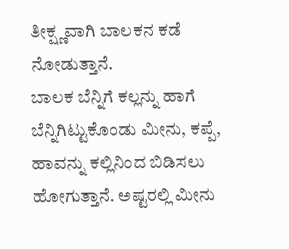ತೀಕ್ಷ್ಣವಾಗಿ ಬಾಲಕನ ಕಡೆ ನೋಡುತ್ತಾನೆ.
ಬಾಲಕ ಬೆನ್ನಿಗೆ ಕಲ್ಲನ್ನು ಹಾಗೆ ಬೆನ್ನಿಗಿಟ್ಟುಕೊಂಡು ಮೀನು, ಕಪ್ಪೆ, ಹಾವನ್ನು ಕಲ್ಲಿನಿಂದ ಬಿಡಿಸಲು ಹೋಗುತ್ತಾನೆ. ಅಷ್ಟರಲ್ಲಿ ಮೀನು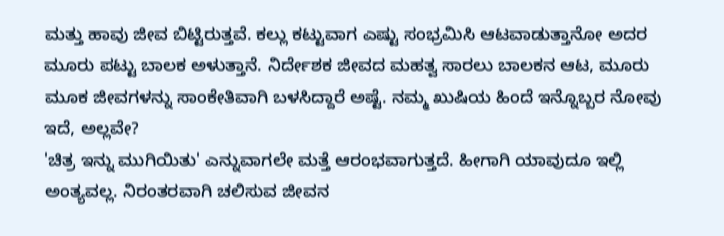ಮತ್ತು ಹಾವು ಜೀವ ಬಿಟ್ಟಿರುತ್ತವೆ. ಕಲ್ಲು ಕಟ್ಟುವಾಗ ಎಷ್ಟು ಸಂಭ್ರಮಿಸಿ ಆಟವಾಡುತ್ತಾನೋ ಅದರ ಮೂರು ಪಟ್ಟು ಬಾಲಕ ಅಳುತ್ತಾನೆ. ನಿರ್ದೇಶಕ ಜೀವದ ಮಹತ್ವ ಸಾರಲು ಬಾಲಕನ ಆಟ, ಮೂರು ಮೂಕ ಜೀವಗಳನ್ನು ಸಾಂಕೇತಿವಾಗಿ ಬಳಸಿದ್ದಾರೆ ಅಷ್ಟೆ. ನಮ್ಮ ಖುಷಿಯ ಹಿಂದೆ ಇನ್ನೊಬ್ಬರ ನೋವು ಇದೆ, ಅಲ್ಲವೇ?
'ಚಿತ್ರ ಇನ್ನು ಮುಗಿಯಿತು' ಎನ್ನುವಾಗಲೇ ಮತ್ತೆ ಆರಂಭವಾಗುತ್ತದೆ. ಹೀಗಾಗಿ ಯಾವುದೂ ಇಲ್ಲಿ ಅಂತ್ಯವಲ್ಲ. ನಿರಂತರವಾಗಿ ಚಲಿಸುವ ಜೀವನ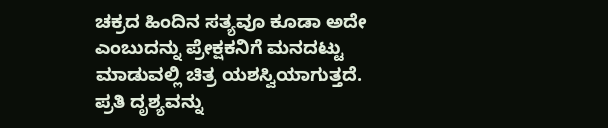ಚಕ್ರದ ಹಿಂದಿನ ಸತ್ಯವೂ ಕೂಡಾ ಅದೇ ಎಂಬುದನ್ನು ಪ್ರೇಕ್ಷಕನಿಗೆ ಮನದಟ್ಟು ಮಾಡುವಲ್ಲಿ ಚಿತ್ರ ಯಶಸ್ವಿಯಾಗುತ್ತದೆ. ಪ್ರತಿ ದೃಶ್ಯವನ್ನು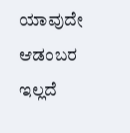ಯಾವುದೇ ಆಡಂಬರ ಇಲ್ಲದೆ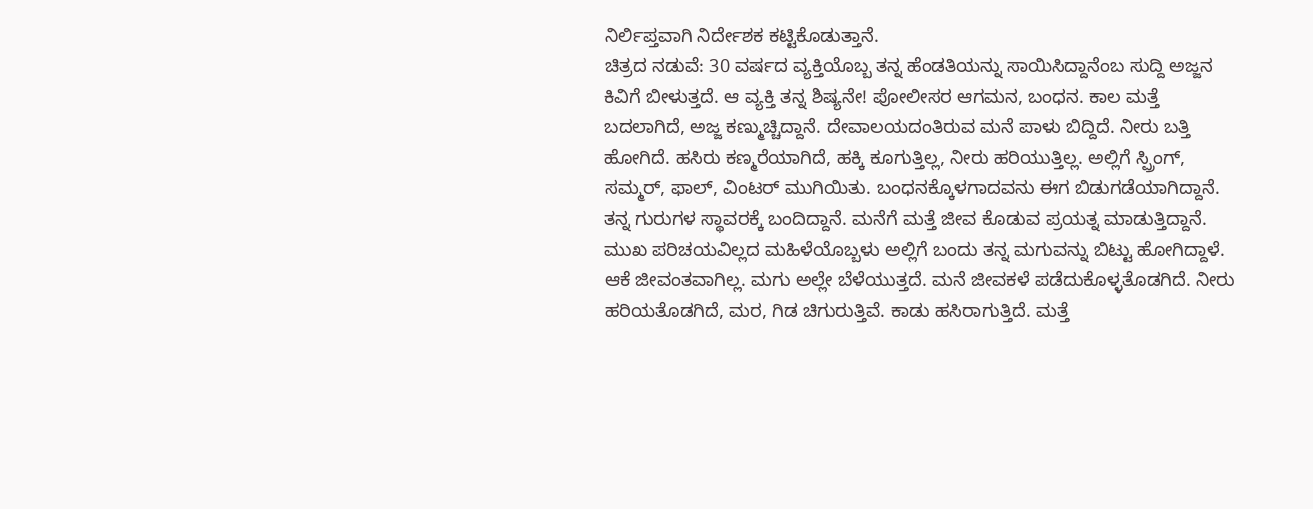ನಿರ್ಲಿಪ್ತವಾಗಿ ನಿರ್ದೇಶಕ ಕಟ್ಟಿಕೊಡುತ್ತಾನೆ.
ಚಿತ್ರದ ನಡುವೆ: 30 ವರ್ಷದ ವ್ಯಕ್ತಿಯೊಬ್ಬ ತನ್ನ ಹೆಂಡತಿಯನ್ನು ಸಾಯಿಸಿದ್ದಾನೆಂಬ ಸುದ್ದಿ ಅಜ್ಜನ ಕಿವಿಗೆ ಬೀಳುತ್ತದೆ. ಆ ವ್ಯಕ್ತಿ ತನ್ನ ಶಿಷ್ಯನೇ! ಪೋಲೀಸರ ಆಗಮನ, ಬಂಧನ. ಕಾಲ ಮತ್ತೆ ಬದಲಾಗಿದೆ, ಅಜ್ಜ ಕಣ್ಮುಚ್ಚಿದ್ದಾನೆ. ದೇವಾಲಯದಂತಿರುವ ಮನೆ ಪಾಳು ಬಿದ್ದಿದೆ. ನೀರು ಬತ್ತಿ ಹೋಗಿದೆ. ಹಸಿರು ಕಣ್ಮರೆಯಾಗಿದೆ, ಹಕ್ಕಿ ಕೂಗುತ್ತಿಲ್ಲ, ನೀರು ಹರಿಯುತ್ತಿಲ್ಲ. ಅಲ್ಲಿಗೆ ಸ್ಪ್ರಿಂಗ್, ಸಮ್ಮರ್, ಫಾಲ್, ವಿಂಟರ್ ಮುಗಿಯಿತು. ಬಂಧನಕ್ಕೊಳಗಾದವನು ಈಗ ಬಿಡುಗಡೆಯಾಗಿದ್ದಾನೆ. ತನ್ನ ಗುರುಗಳ ಸ್ಥಾವರಕ್ಕೆ ಬಂದಿದ್ದಾನೆ. ಮನೆಗೆ ಮತ್ತೆ ಜೀವ ಕೊಡುವ ಪ್ರಯತ್ನ ಮಾಡುತ್ತಿದ್ದಾನೆ. ಮುಖ ಪರಿಚಯವಿಲ್ಲದ ಮಹಿಳೆಯೊಬ್ಬಳು ಅಲ್ಲಿಗೆ ಬಂದು ತನ್ನ ಮಗುವನ್ನು ಬಿಟ್ಟು ಹೋಗಿದ್ದಾಳೆ. ಆಕೆ ಜೀವಂತವಾಗಿಲ್ಲ. ಮಗು ಅಲ್ಲೇ ಬೆಳೆಯುತ್ತದೆ. ಮನೆ ಜೀವಕಳೆ ಪಡೆದುಕೊಳ್ಳತೊಡಗಿದೆ. ನೀರು ಹರಿಯತೊಡಗಿದೆ, ಮರ, ಗಿಡ ಚಿಗುರುತ್ತಿವೆ. ಕಾಡು ಹಸಿರಾಗುತ್ತಿದೆ. ಮತ್ತೆ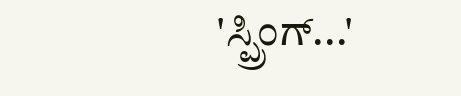'ಸ್ಪ್ರಿಂಗ್...'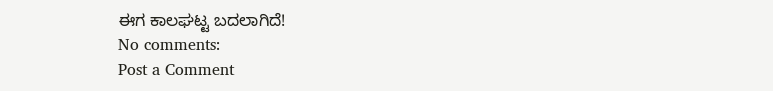ಈಗ ಕಾಲಘಟ್ಟ ಬದಲಾಗಿದೆ!
No comments:
Post a Comment